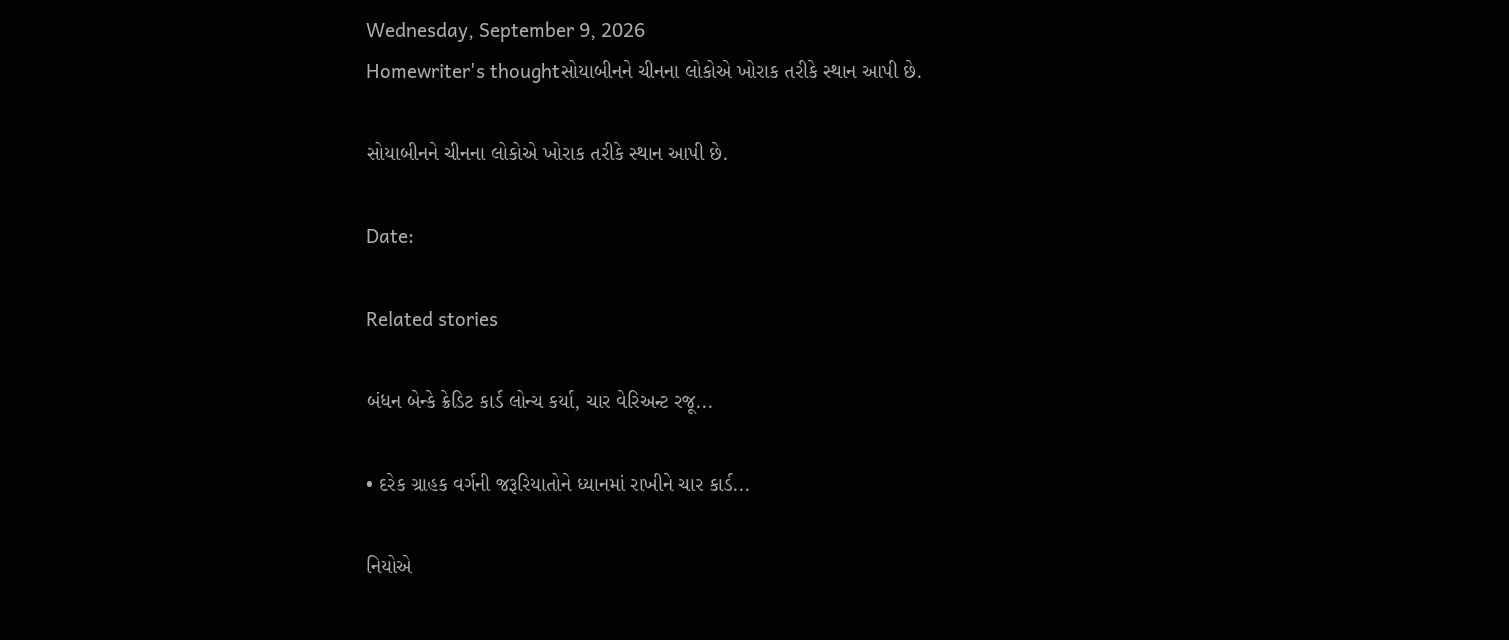Wednesday, September 9, 2026
Homewriter's thoughtસોયાબીનને ચીનના લોકોએ ખોરાક તરીકે સ્થાન આપી છે.

સોયાબીનને ચીનના લોકોએ ખોરાક તરીકે સ્થાન આપી છે.

Date:

Related stories

બંધન બેન્કે ક્રેડિટ કાર્ડ લોન્ચ કર્યા, ચાર વેરિઅન્ટ રજૂ...

• દરેક ગ્રાહક વર્ગની જરૂરિયાતોને ધ્યાનમાં રાખીને ચાર કાર્ડ...

નિયોએ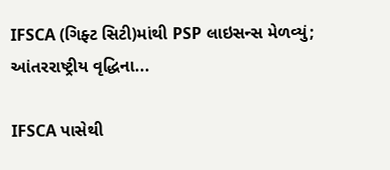IFSCA (ગિફ્ટ સિટી)માંથી PSP લાઇસન્સ મેળવ્યું; આંતરરાષ્ટ્રીય વૃદ્ધિના...

IFSCA પાસેથી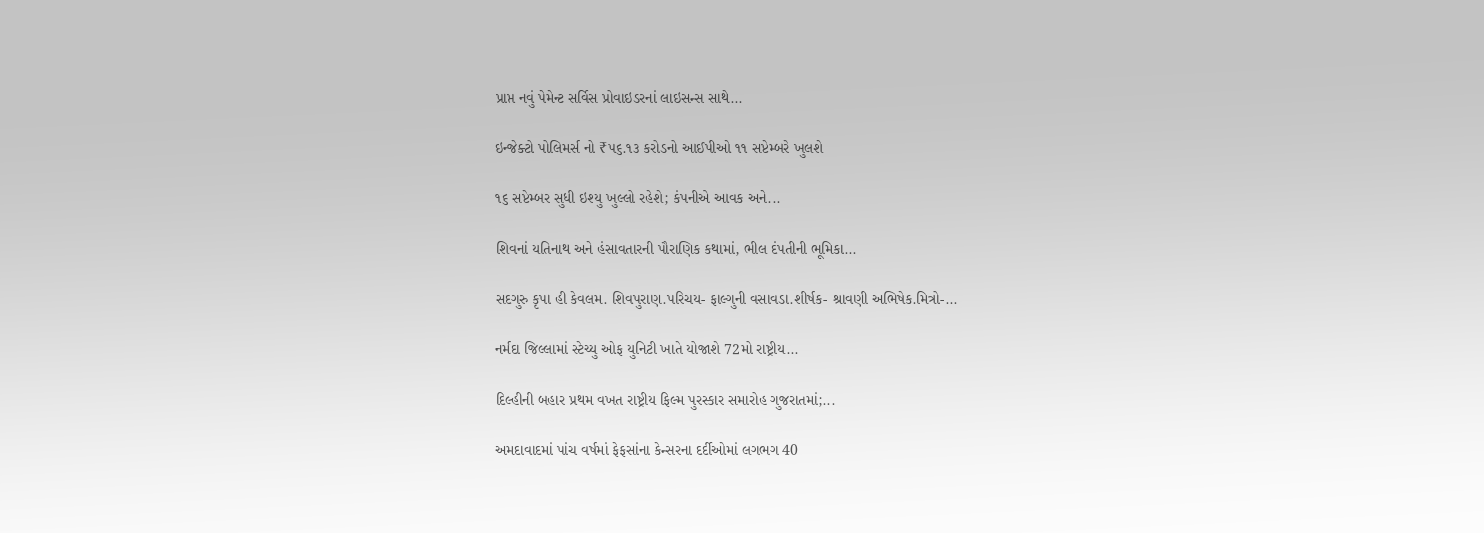પ્રાપ્ત નવું પેમેન્ટ સર્વિસ પ્રોવાઇડરનાં લાઇસન્સ સાથે...

ઇન્જેક્ટો પોલિમર્સ નો ₹૫૬.૧૩ કરોડનો આઈપીઓ ૧૧ સપ્ટેમ્બરે ખુલશે

૧૬ સપ્ટેમ્બર સુધી ઇશ્યુ ખુલ્લો રહેશે; કંપનીએ આવક અને...

શિવનાં યતિનાથ અને હંસાવતારની પૌરાણિક કથામાં, ભીલ દંપતીની ભૂમિકા...

સદગુરુ કૃપા હી કેવલમ. શિવપુરાણ.પરિચય- ફાલ્ગુની વસાવડા.શીર્ષક- શ્રાવણી અભિષેક.મિત્રો-...

નર્મદા જિલ્લામાં સ્ટેચ્યુ ઓફ યુનિટી ખાતે યોજાશે 72મો રાષ્ટ્રીય...

દિલ્હીની બહાર પ્રથમ વખત રાષ્ટ્રીય ફિલ્મ પુરસ્કાર સમારોહ ગુજરાતમાં;...

અમદાવાદમાં પાંચ વર્ષમાં ફેફસાંના કેન્સરના દર્દીઓમાં લગભગ 40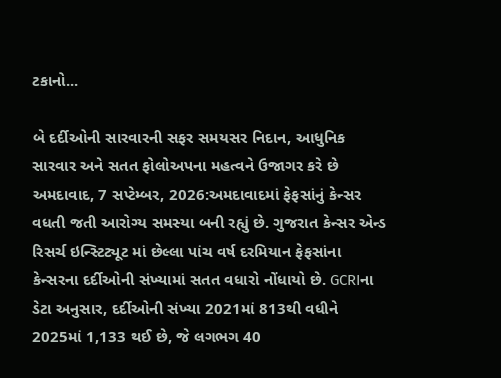ટકાનો...

બે દર્દીઓની સારવારની સફર સમયસર નિદાન, આધુનિક સારવાર અને સતત ફોલોઅપના મહત્વને ઉજાગર કરે છે અમદાવાદ, 7 સપ્ટેમ્બર, 2026:અમદાવાદમાં ફેફસાંનું કેન્સર વધતી જતી આરોગ્ય સમસ્યા બની રહ્યું છે. ગુજરાત કેન્સર એન્ડ રિસર્ચ ઇન્સ્ટિટ્યૂટ માં છેલ્લા પાંચ વર્ષ દરમિયાન ફેફસાંના કેન્સરના દર્દીઓની સંખ્યામાં સતત વધારો નોંધાયો છે. GCRIના ડેટા અનુસાર, દર્દીઓની સંખ્યા 2021માં 813થી વધીને 2025માં 1,133 થઈ છે, જે લગભગ 40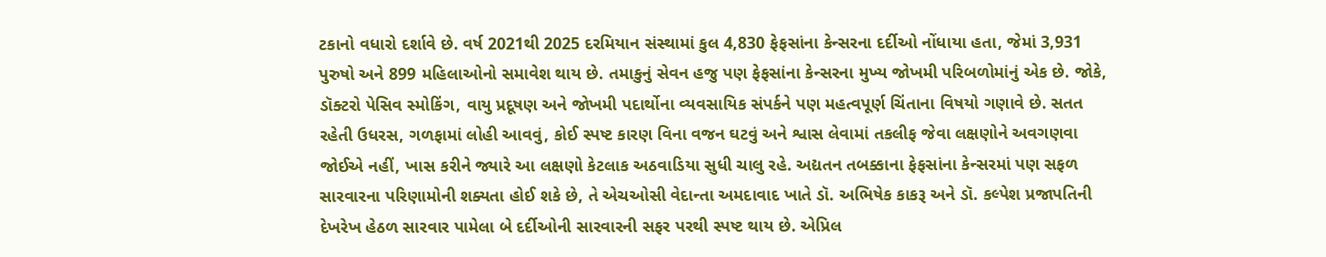ટકાનો વધારો દર્શાવે છે. વર્ષ 2021થી 2025 દરમિયાન સંસ્થામાં કુલ 4,830 ફેફસાંના કેન્સરના દર્દીઓ નોંધાયા હતા, જેમાં 3,931 પુરુષો અને 899 મહિલાઓનો સમાવેશ થાય છે. તમાકુનું સેવન હજુ પણ ફેફસાંના કેન્સરના મુખ્ય જોખમી પરિબળોમાંનું એક છે. જોકે, ડૉક્ટરો પેસિવ સ્મોકિંગ, વાયુ પ્રદૂષણ અને જોખમી પદાર્થોના વ્યવસાયિક સંપર્કને પણ મહત્વપૂર્ણ ચિંતાના વિષયો ગણાવે છે. સતત રહેતી ઉધરસ, ગળફામાં લોહી આવવું, કોઈ સ્પષ્ટ કારણ વિના વજન ઘટવું અને શ્વાસ લેવામાં તકલીફ જેવા લક્ષણોને અવગણવા જોઈએ નહીં, ખાસ કરીને જ્યારે આ લક્ષણો કેટલાક અઠવાડિયા સુધી ચાલુ રહે. અદ્યતન તબક્કાના ફેફસાંના કેન્સરમાં પણ સફળ સારવારના પરિણામોની શક્યતા હોઈ શકે છે, તે એચઓસી વેદાન્તા અમદાવાદ ખાતે ડૉ. અભિષેક કાકરૂ અને ડૉ. કલ્પેશ પ્રજાપતિની દેખરેખ હેઠળ સારવાર પામેલા બે દર્દીઓની સારવારની સફર પરથી સ્પષ્ટ થાય છે. એપ્રિલ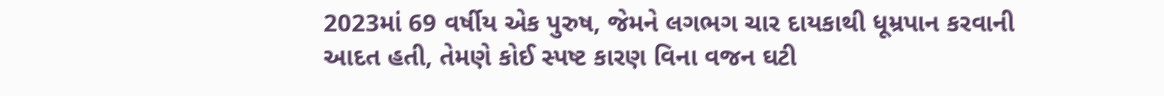2023માં 69 વર્ષીય એક પુરુષ, જેમને લગભગ ચાર દાયકાથી ધૂમ્રપાન કરવાની આદત હતી, તેમણે કોઈ સ્પષ્ટ કારણ વિના વજન ઘટી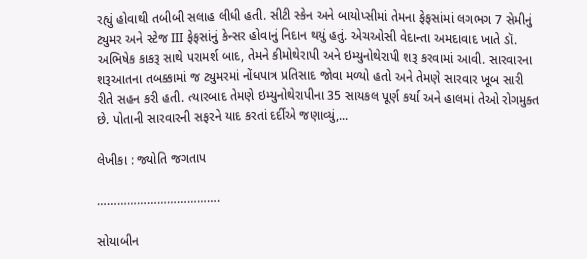રહ્યું હોવાથી તબીબી સલાહ લીધી હતી. સીટી સ્કેન અને બાયોપ્સીમાં તેમના ફેફસાંમાં લગભગ 7 સેમીનું ટ્યુમર અને સ્ટેજ III ફેફસાંનું કેન્સર હોવાનું નિદાન થયું હતું. એચઓસી વેદાન્તા અમદાવાદ ખાતે ડૉ. અભિષેક કાકરૂ સાથે પરામર્શ બાદ, તેમને કીમોથેરાપી અને ઇમ્યુનોથેરાપી શરૂ કરવામાં આવી. સારવારના શરૂઆતના તબક્કામાં જ ટ્યુમરમાં નોંધપાત્ર પ્રતિસાદ જોવા મળ્યો હતો અને તેમણે સારવાર ખૂબ સારી રીતે સહન કરી હતી. ત્યારબાદ તેમણે ઇમ્યુનોથેરાપીના 35 સાયકલ પૂર્ણ કર્યા અને હાલમાં તેઓ રોગમુક્ત છે. પોતાની સારવારની સફરને યાદ કરતાં દર્દીએ જણાવ્યું,...

લેખીકા : જ્યોતિ જગતાપ

……………………………….

સોયાબીન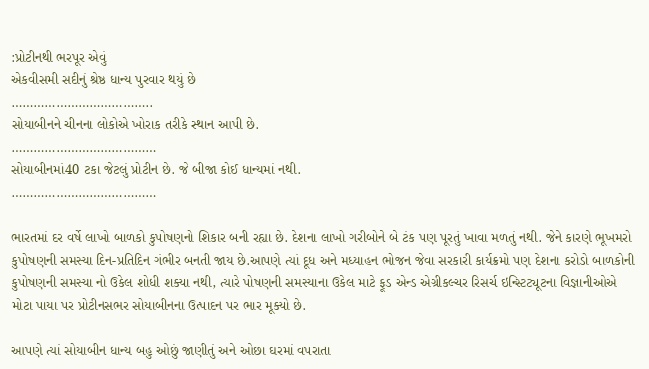:પ્રોટીનથી ભરપૂર એવું
એકવીસમી સદીનું શ્રેષ્ઠ ધાન્ય પુરવાર થયું છે
………………………………..
સોયાબીનને ચીનના લોકોએ ખોરાક તરીકે સ્થાન આપી છે.
…………………………………
સોયાબીનમાં40 ટકા જેટલું પ્રોટીન છે. જે બીજા કોઈ ધાન્યમાં નથી.
…………………………………

ભારતમાં દર વર્ષે લાખો બાળકો કુપોષણનો શિકાર બની રહ્યા છે. દેશના લાખો ગરીબોને બે ટંક પણ પૂરતું ખાવા મળતું નથી. જેને કારણે ભૂખમરો કુપોષણની સમસ્યા દિન-પ્રતિદિન ગંભીર બનતી જાય છે.આપણે ત્યાં દૂધ અને મધ્યાહન ભોજન જેવા સરકારી કાર્યક્રમો પણ દેશના કરોડો બાળકોની કુપોષણની સમસ્યા નો ઉકેલ શોધી શક્યા નથી, ત્યારે પોષણની સમસ્યાના ઉકેલ માટે ફૂડ એન્ડ એગ્રીકલ્ચર રિસર્ચ ઇન્સ્ટિટ્યૂટના વિજ્ઞાનીઓએ મોટા પાયા પર પ્રોટીનસભર સોયાબીનના ઉત્પાદન પર ભાર મૂક્યો છે.

આપણે ત્યાં સોયાબીન ધાન્ય બહુ ઓછું જાણીતું અને ઓછા ઘરમાં વપરાતા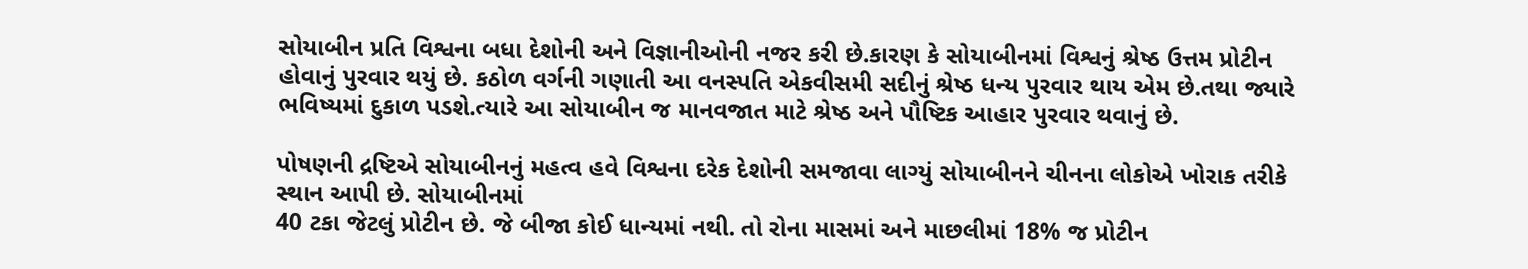સોયાબીન પ્રતિ વિશ્વના બધા દેશોની અને વિજ્ઞાનીઓની નજર કરી છે.કારણ કે સોયાબીનમાં વિશ્વનું શ્રેષ્ઠ ઉત્તમ પ્રોટીન હોવાનું પુરવાર થયું છે. કઠોળ વર્ગની ગણાતી આ વનસ્પતિ એકવીસમી સદીનું શ્રેષ્ઠ ધન્ય પુરવાર થાય એમ છે.તથા જ્યારે ભવિષ્યમાં દુકાળ પડશે.ત્યારે આ સોયાબીન જ માનવજાત માટે શ્રેષ્ઠ અને પૌષ્ટિક આહાર પુરવાર થવાનું છે.

પોષણની દ્રષ્ટિએ સોયાબીનનું મહત્વ હવે વિશ્વના દરેક દેશોની સમજાવા લાગ્યું સોયાબીનને ચીનના લોકોએ ખોરાક તરીકે સ્થાન આપી છે. સોયાબીનમાં
40 ટકા જેટલું પ્રોટીન છે. જે બીજા કોઈ ધાન્યમાં નથી. તો રોના માસમાં અને માછલીમાં 18% જ પ્રોટીન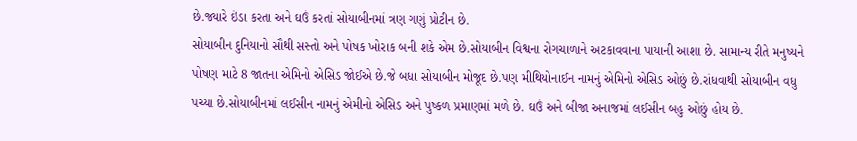છે.જ્યારે ઇંડા કરતા અને ઘઉં કરતાં સોયાબીનમાં ત્રણ ગણું પ્રોટીન છે.
સોયાબીન દુનિયાનો સૌથી સસ્તો અને પોષક ખોરાક બની શકે એમ છે.સોયાબીન વિશ્વના રોગચાળાને અટકાવવાના પાયાની આશા છે. સામાન્ય રીતે મનુષ્યને પોષણ માટે 8 જાતના એમિનો એસિડ જોઈએ છે.જે બધા સોયાબીન મોજૂદ છે.પણ મીથિયોનાઈન નામનું એમિનો એસિડ ઓછું છે.રાંધવાથી સોયાબીન વધુ પચ્યા છે.સોયાબીનમાં લઈસીન નામનું એમીનો એસિડ અને પુષ્કળ પ્રમાણમાં મળે છે. ઘઉં અને બીજા અનાજમાં લઈસીન બહુ ઓછું હોય છે.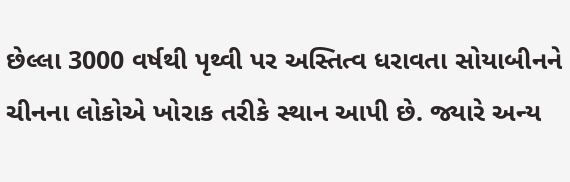છેલ્લા 3000 વર્ષથી પૃથ્વી પર અસ્તિત્વ ધરાવતા સોયાબીનને ચીનના લોકોએ ખોરાક તરીકે સ્થાન આપી છે. જ્યારે અન્ય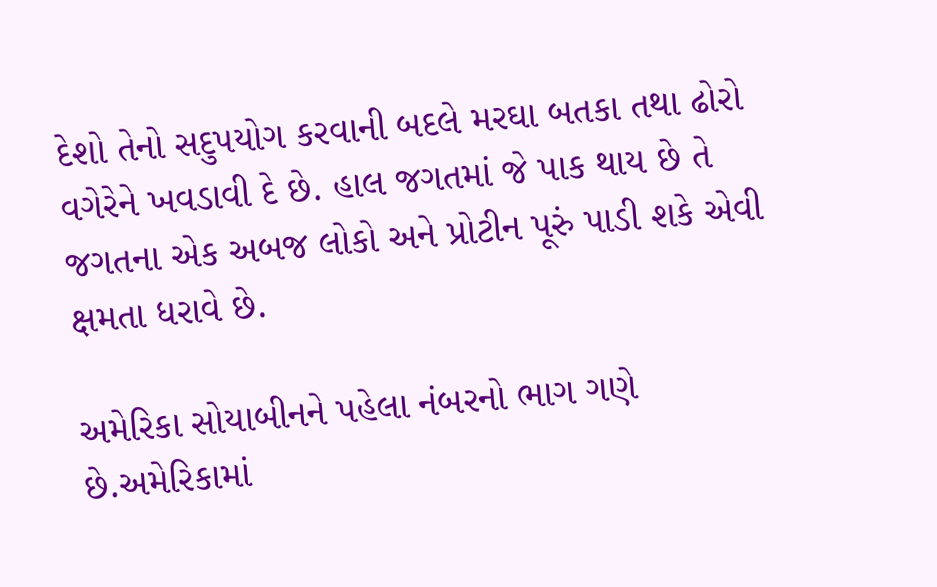દેશો તેનો સદુપયોગ કરવાની બદલે મરઘા બતકા તથા ઢોરો વગેરેને ખવડાવી દે છે. હાલ જગતમાં જે પાક થાય છે તે જગતના એક અબજ લોકો અને પ્રોટીન પૂરું પાડી શકે એવી ક્ષમતા ધરાવે છે.

અમેરિકા સોયાબીનને પહેલા નંબરનો ભાગ ગણે છે.અમેરિકામાં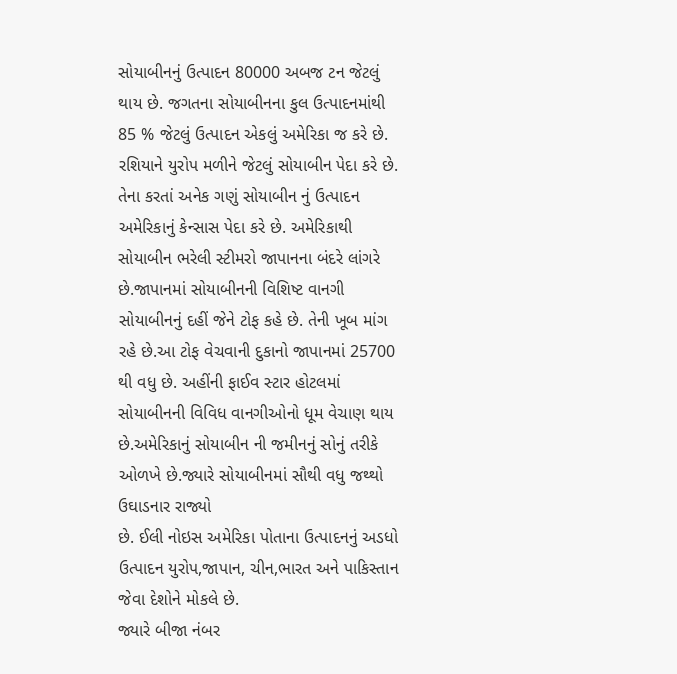સોયાબીનનું ઉત્પાદન 80000 અબજ ટન જેટલું થાય છે. જગતના સોયાબીનના કુલ ઉત્પાદનમાંથી 85 % જેટલું ઉત્પાદન એકલું અમેરિકા જ કરે છે. રશિયાને યુરોપ મળીને જેટલું સોયાબીન પેદા કરે છે. તેના કરતાં અનેક ગણું સોયાબીન નું ઉત્પાદન અમેરિકાનું કેન્સાસ પેદા કરે છે. અમેરિકાથી સોયાબીન ભરેલી સ્ટીમરો જાપાનના બંદરે લાંગરે છે.જાપાનમાં સોયાબીનની વિશિષ્ટ વાનગી સોયાબીનનું દહીં જેને ટોફ કહે છે. તેની ખૂબ માંગ રહે છે.આ ટોફ વેચવાની દુકાનો જાપાનમાં 25700 થી વધુ છે. અહીંની ફાઈવ સ્ટાર હોટલમાં સોયાબીનની વિવિધ વાનગીઓનો ધૂમ વેચાણ થાય છે.અમેરિકાનું સોયાબીન ની જમીનનું સોનું તરીકે ઓળખે છે.જ્યારે સોયાબીનમાં સૌથી વધુ જથ્થો ઉઘાડનાર રાજ્યો
છે. ઈલી નોઇસ અમેરિકા પોતાના ઉત્પાદનનું અડધો ઉત્પાદન યુરોપ,જાપાન, ચીન,ભારત અને પાકિસ્તાન જેવા દેશોને મોકલે છે.
જ્યારે બીજા નંબર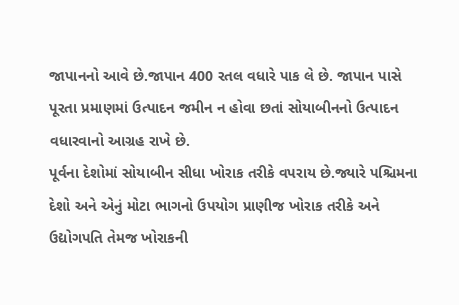જાપાનનો આવે છે.જાપાન 400 રતલ વધારે પાક લે છે. જાપાન પાસે પૂરતા પ્રમાણમાં ઉત્પાદન જમીન ન હોવા છતાં સોયાબીનનો ઉત્પાદન વધારવાનો આગ્રહ રાખે છે.
પૂર્વના દેશોમાં સોયાબીન સીધા ખોરાક તરીકે વપરાય છે.જ્યારે પશ્ચિમના દેશો અને એનું મોટા ભાગનો ઉપયોગ પ્રાણીજ ખોરાક તરીકે અને ઉદ્યોગપતિ તેમજ ખોરાકની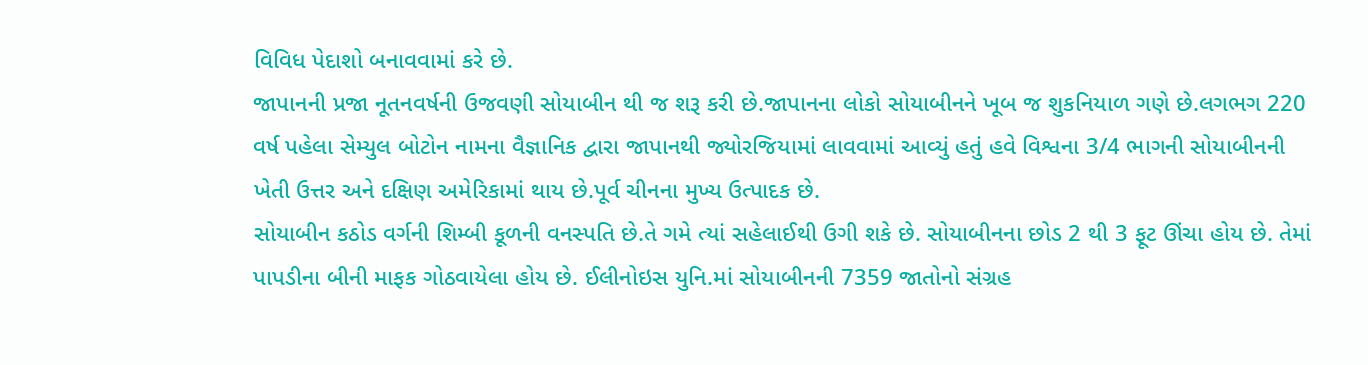વિવિધ પેદાશો બનાવવામાં કરે છે.
જાપાનની પ્રજા નૂતનવર્ષની ઉજવણી સોયાબીન થી જ શરૂ કરી છે.જાપાનના લોકો સોયાબીનને ખૂબ જ શુકનિયાળ ગણે છે.લગભગ 220 વર્ષ પહેલા સેમ્યુલ બોટોન નામના વૈજ્ઞાનિક દ્વારા જાપાનથી જ્યોરજિયામાં લાવવામાં આવ્યું હતું હવે વિશ્વના 3/4 ભાગની સોયાબીનની ખેતી ઉત્તર અને દક્ષિણ અમેરિકામાં થાય છે.પૂર્વ ચીનના મુખ્ય ઉત્પાદક છે.
સોયાબીન કઠોડ વર્ગની શિમ્બી કૂળની વનસ્પતિ છે.તે ગમે ત્યાં સહેલાઈથી ઉગી શકે છે. સોયાબીનના છોડ 2 થી 3 ફૂટ ઊંચા હોય છે. તેમાં પાપડીના બીની માફક ગોઠવાયેલા હોય છે. ઈલીનોઇસ યુનિ.માં સોયાબીનની 7359 જાતોનો સંગ્રહ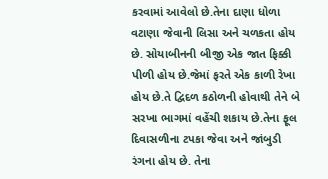કરવામાં આવેલો છે.તેના દાણા ધોળા વટાણા જેવાની લિસા અને ચળકતા હોય છે. સોયાબીનની બીજી એક જાત ફિક્કી પીળી હોય છે.જેમાં ફરતે એક કાળી રેખા હોય છે.તે દ્વિદળ કઠોળની હોવાથી તેને બે સરખા ભાગમાં વહેંચી શકાય છે.તેના ફૂલ દિવાસળીના ટપકા જેવા અને જાંબુડી રંગના હોય છે. તેના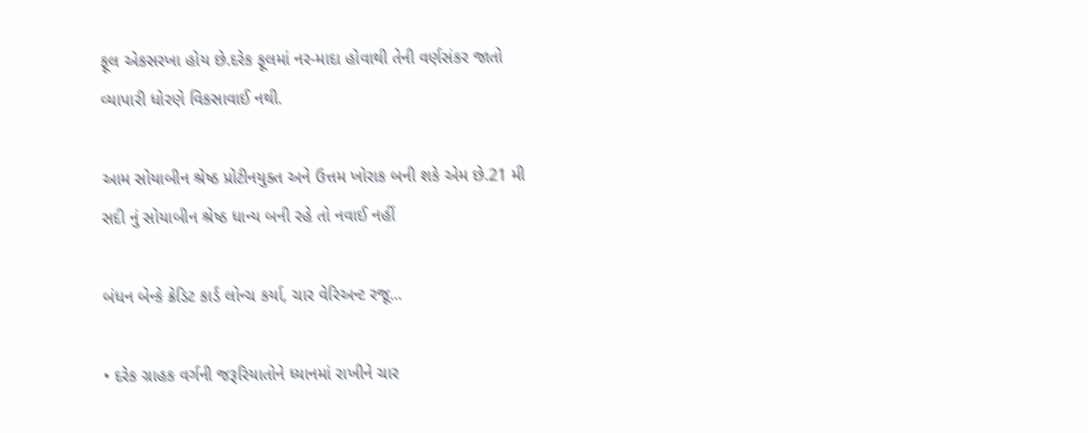ફૂલ એકસરખા હોય છે.દરેક ફૂલમાં નર-માદા હોવાથી તેની વર્ણસંકર જાતો વ્યાપારી ધોરણે વિકસાવાઈ નથી.

આમ સોયાબીન શ્રેષ્ઠ પ્રોટીનયુક્ત અને ઉત્તમ ખોરાક બની શકે એમ છે.21 મી સદી નું સોયાબીન શ્રેષ્ઠ ધાન્ય બની રહે તો નવાઈ નહીં

બંધન બેન્કે ક્રેડિટ કાર્ડ લોન્ચ કર્યા, ચાર વેરિઅન્ટ રજૂ...

• દરેક ગ્રાહક વર્ગની જરૂરિયાતોને ધ્યાનમાં રાખીને ચાર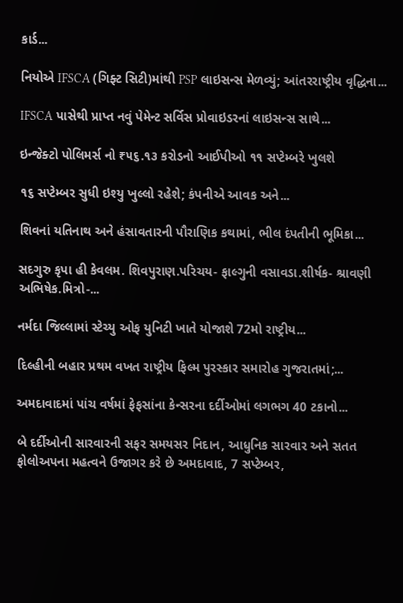કાર્ડ...

નિયોએ IFSCA (ગિફ્ટ સિટી)માંથી PSP લાઇસન્સ મેળવ્યું; આંતરરાષ્ટ્રીય વૃદ્ધિના...

IFSCA પાસેથી પ્રાપ્ત નવું પેમેન્ટ સર્વિસ પ્રોવાઇડરનાં લાઇસન્સ સાથે...

ઇન્જેક્ટો પોલિમર્સ નો ₹૫૬.૧૩ કરોડનો આઈપીઓ ૧૧ સપ્ટેમ્બરે ખુલશે

૧૬ સપ્ટેમ્બર સુધી ઇશ્યુ ખુલ્લો રહેશે; કંપનીએ આવક અને...

શિવનાં યતિનાથ અને હંસાવતારની પૌરાણિક કથામાં, ભીલ દંપતીની ભૂમિકા...

સદગુરુ કૃપા હી કેવલમ. શિવપુરાણ.પરિચય- ફાલ્ગુની વસાવડા.શીર્ષક- શ્રાવણી અભિષેક.મિત્રો-...

નર્મદા જિલ્લામાં સ્ટેચ્યુ ઓફ યુનિટી ખાતે યોજાશે 72મો રાષ્ટ્રીય...

દિલ્હીની બહાર પ્રથમ વખત રાષ્ટ્રીય ફિલ્મ પુરસ્કાર સમારોહ ગુજરાતમાં;...

અમદાવાદમાં પાંચ વર્ષમાં ફેફસાંના કેન્સરના દર્દીઓમાં લગભગ 40 ટકાનો...

બે દર્દીઓની સારવારની સફર સમયસર નિદાન, આધુનિક સારવાર અને સતત ફોલોઅપના મહત્વને ઉજાગર કરે છે અમદાવાદ, 7 સપ્ટેમ્બર,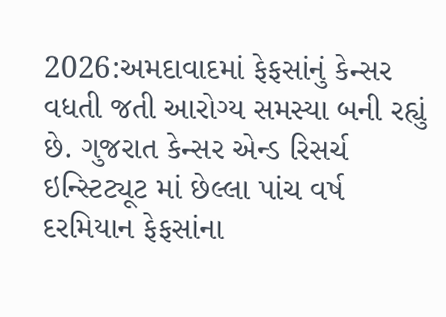2026:અમદાવાદમાં ફેફસાંનું કેન્સર વધતી જતી આરોગ્ય સમસ્યા બની રહ્યું છે. ગુજરાત કેન્સર એન્ડ રિસર્ચ ઇન્સ્ટિટ્યૂટ માં છેલ્લા પાંચ વર્ષ દરમિયાન ફેફસાંના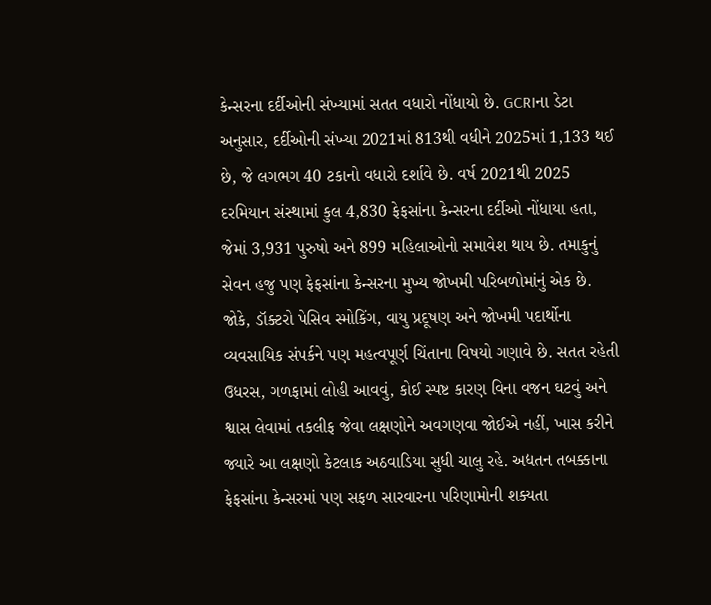કેન્સરના દર્દીઓની સંખ્યામાં સતત વધારો નોંધાયો છે. GCRIના ડેટા અનુસાર, દર્દીઓની સંખ્યા 2021માં 813થી વધીને 2025માં 1,133 થઈ છે, જે લગભગ 40 ટકાનો વધારો દર્શાવે છે. વર્ષ 2021થી 2025 દરમિયાન સંસ્થામાં કુલ 4,830 ફેફસાંના કેન્સરના દર્દીઓ નોંધાયા હતા, જેમાં 3,931 પુરુષો અને 899 મહિલાઓનો સમાવેશ થાય છે. તમાકુનું સેવન હજુ પણ ફેફસાંના કેન્સરના મુખ્ય જોખમી પરિબળોમાંનું એક છે. જોકે, ડૉક્ટરો પેસિવ સ્મોકિંગ, વાયુ પ્રદૂષણ અને જોખમી પદાર્થોના વ્યવસાયિક સંપર્કને પણ મહત્વપૂર્ણ ચિંતાના વિષયો ગણાવે છે. સતત રહેતી ઉધરસ, ગળફામાં લોહી આવવું, કોઈ સ્પષ્ટ કારણ વિના વજન ઘટવું અને શ્વાસ લેવામાં તકલીફ જેવા લક્ષણોને અવગણવા જોઈએ નહીં, ખાસ કરીને જ્યારે આ લક્ષણો કેટલાક અઠવાડિયા સુધી ચાલુ રહે. અદ્યતન તબક્કાના ફેફસાંના કેન્સરમાં પણ સફળ સારવારના પરિણામોની શક્યતા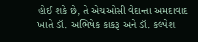હોઈ શકે છે, તે એચઓસી વેદાન્તા અમદાવાદ ખાતે ડૉ. અભિષેક કાકરૂ અને ડૉ. કલ્પેશ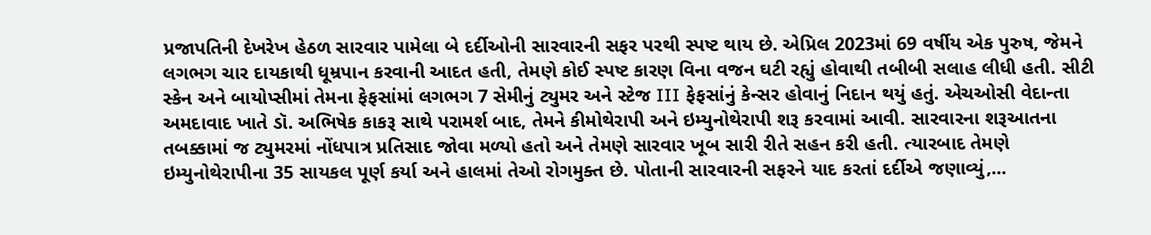પ્રજાપતિની દેખરેખ હેઠળ સારવાર પામેલા બે દર્દીઓની સારવારની સફર પરથી સ્પષ્ટ થાય છે. એપ્રિલ 2023માં 69 વર્ષીય એક પુરુષ, જેમને લગભગ ચાર દાયકાથી ધૂમ્રપાન કરવાની આદત હતી, તેમણે કોઈ સ્પષ્ટ કારણ વિના વજન ઘટી રહ્યું હોવાથી તબીબી સલાહ લીધી હતી. સીટી સ્કેન અને બાયોપ્સીમાં તેમના ફેફસાંમાં લગભગ 7 સેમીનું ટ્યુમર અને સ્ટેજ III ફેફસાંનું કેન્સર હોવાનું નિદાન થયું હતું. એચઓસી વેદાન્તા અમદાવાદ ખાતે ડૉ. અભિષેક કાકરૂ સાથે પરામર્શ બાદ, તેમને કીમોથેરાપી અને ઇમ્યુનોથેરાપી શરૂ કરવામાં આવી. સારવારના શરૂઆતના તબક્કામાં જ ટ્યુમરમાં નોંધપાત્ર પ્રતિસાદ જોવા મળ્યો હતો અને તેમણે સારવાર ખૂબ સારી રીતે સહન કરી હતી. ત્યારબાદ તેમણે ઇમ્યુનોથેરાપીના 35 સાયકલ પૂર્ણ કર્યા અને હાલમાં તેઓ રોગમુક્ત છે. પોતાની સારવારની સફરને યાદ કરતાં દર્દીએ જણાવ્યું,...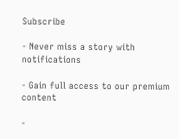Subscribe

- Never miss a story with notifications

- Gain full access to our premium content

-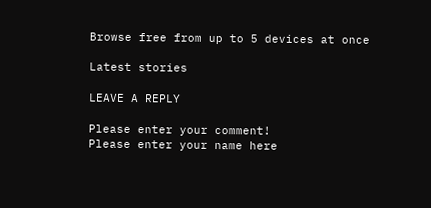Browse free from up to 5 devices at once

Latest stories

LEAVE A REPLY

Please enter your comment!
Please enter your name here